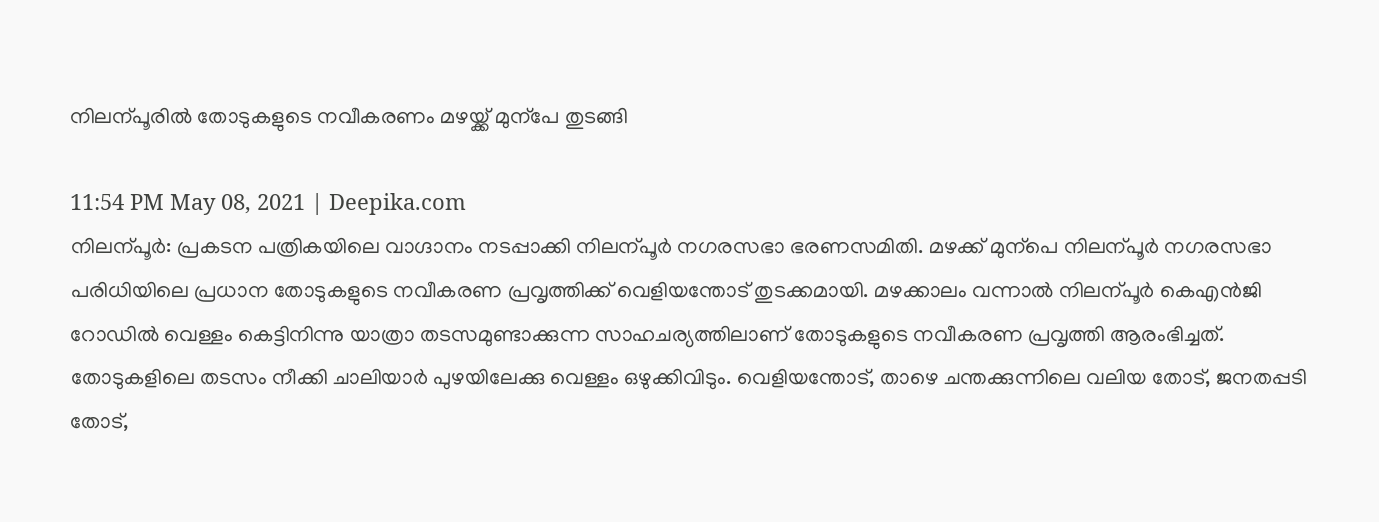നിലന്പൂരിൽ തോടുകളുടെ നവീകരണം മഴയ്ക്ക് മുന്പേ തുടങ്ങി

11:54 PM May 08, 2021 | Deepika.com
നിലന്പൂർ: പ്രകടന പത്രികയിലെ വാഗ്ദാനം നടപ്പാക്കി നിലന്പൂർ നഗരസഭാ ഭരണസമിതി. മഴക്ക് മുന്പെ നിലന്പൂർ നഗരസഭാ പരിധിയിലെ പ്രധാന തോടുകളുടെ നവീകരണ പ്രവൃത്തിക്ക് വെളിയന്തോട് തുടക്കമായി. മഴക്കാലം വന്നാൽ നിലന്പൂർ കെഎൻജി റോഡിൽ വെള്ളം കെട്ടിനിന്നു യാത്രാ തടസമുണ്ടാക്കുന്ന സാഹചര്യത്തിലാണ് തോടുകളുടെ നവീകരണ പ്രവൃത്തി ആരംഭിച്ചത്. തോടുകളിലെ തടസം നീക്കി ചാലിയാർ പുഴയിലേക്കു വെള്ളം ഒഴുക്കിവിടും. വെളിയന്തോട്, താഴെ ചന്തക്കുന്നിലെ വലിയ തോട്, ജനതപ്പടി തോട്,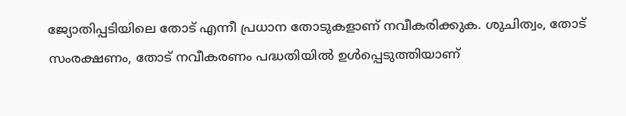ജ്യോതിപ്പടിയിലെ തോട് എന്നീ പ്രധാന തോടുകളാണ് നവീകരിക്കുക. ശുചിത്വം, തോട് സംരക്ഷണം, തോട് നവീകരണം പദ്ധതിയിൽ ഉൾപ്പെടുത്തിയാണ്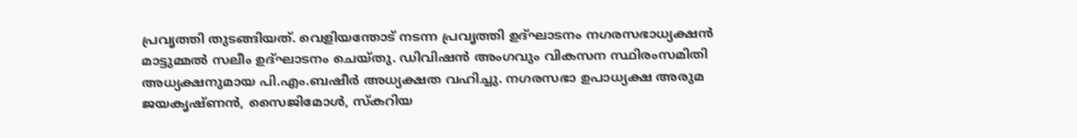പ്രവൃത്തി തുടങ്ങിയത്. വെളിയന്തോട് നടന്ന പ്രവൃത്തി ഉദ്ഘാടനം നഗരസഭാധ്യക്ഷൻ മാട്ടുമ്മൽ സലീം ഉദ്ഘാടനം ചെയ്തു. ഡിവിഷൻ അംഗവും വികസന സ്ഥിരംസമിതി അധ്യക്ഷനുമായ പി.എം.ബഷീർ അധ്യക്ഷത വഹിച്ചു. നഗരസഭാ ഉപാധ്യക്ഷ അരുമ ജയകൃഷ്ണൻ, സൈജിമോൾ, സ്കറിയ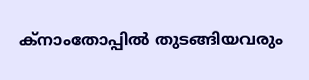ക്നാംതോപ്പിൽ തുടങ്ങിയവരും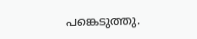പങ്കെടുത്തു.